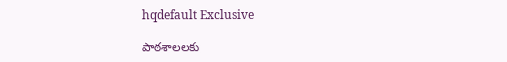hqdefault Exclusive

పాఠశాలలకు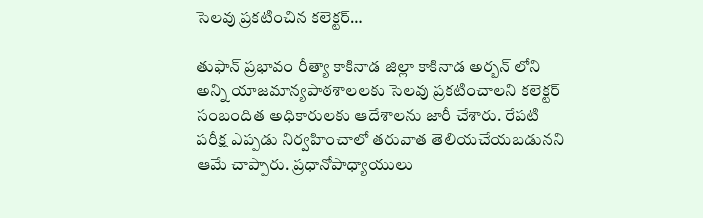సెలవు ప్రకటించిన కలెక్టర్…

తుఫాన్ ప్రభావం రీత్యా కాకినాడ జిల్లా కాకినాడ అర్బన్ లోని అన్ని యాజమాన్యపాఠశాలలకు సెలవు ప్రకటించాలని కలెక్టర్ సంబందిత అధికారులకు ఆదేశాలను జారీ చేశారు. రేపటి పరీక్ష ఎప్పడు నిర్వహించాలో తరువాత తెలియచేయబడునని ఆమే చాప్పారు. ప్రధానోపాధ్యాయులు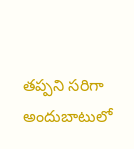తప్పని సరిగా అందుబాటులో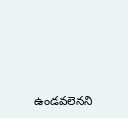ఉండవలెనని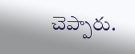చెప్పారు.